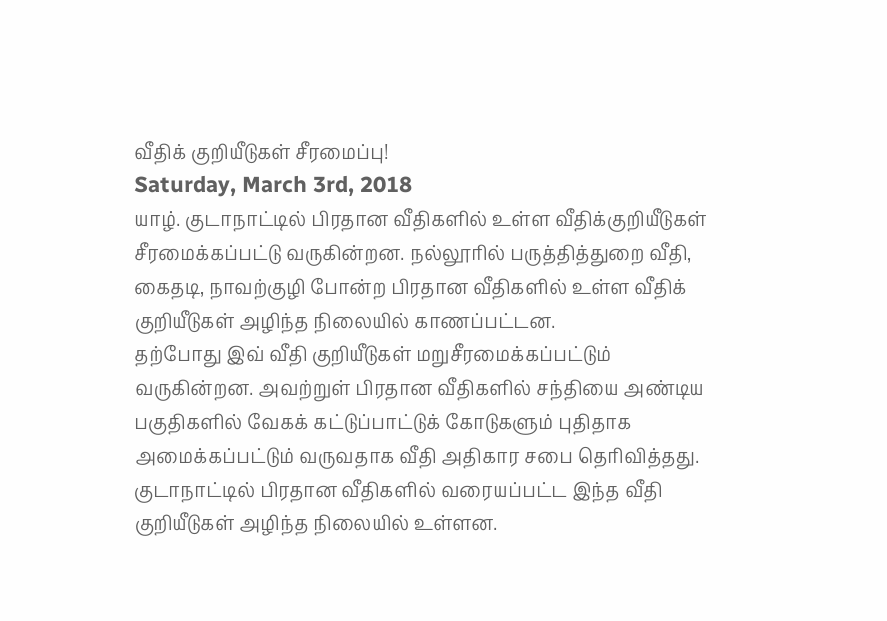வீதிக் குறியீடுகள் சீரமைப்பு!
Saturday, March 3rd, 2018
யாழ். குடாநாட்டில் பிரதான வீதிகளில் உள்ள வீதிக்குறியீடுகள் சீரமைக்கப்பட்டு வருகின்றன. நல்லூரில் பருத்தித்துறை வீதி, கைதடி, நாவற்குழி போன்ற பிரதான வீதிகளில் உள்ள வீதிக் குறியீடுகள் அழிந்த நிலையில் காணப்பட்டன.
தற்போது இவ் வீதி குறியீடுகள் மறுசீரமைக்கப்பட்டும் வருகின்றன. அவற்றுள் பிரதான வீதிகளில் சந்தியை அண்டிய பகுதிகளில் வேகக் கட்டுப்பாட்டுக் கோடுகளும் புதிதாக அமைக்கப்பட்டும் வருவதாக வீதி அதிகார சபை தெரிவித்தது.
குடாநாட்டில் பிரதான வீதிகளில் வரையப்பட்ட இந்த வீதி குறியீடுகள் அழிந்த நிலையில் உள்ளன.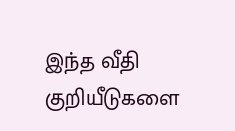இந்த வீதி குறியீடுகளை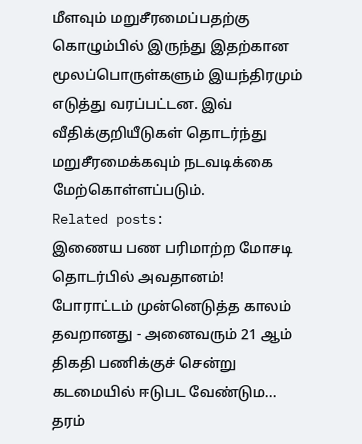மீளவும் மறுசீரமைப்பதற்கு கொழும்பில் இருந்து இதற்கான மூலப்பொருள்களும் இயந்திரமும் எடுத்து வரப்பட்டன. இவ் வீதிக்குறியீடுகள் தொடர்ந்து மறுசீரமைக்கவும் நடவடிக்கை மேற்கொள்ளப்படும்.
Related posts:
இணைய பண பரிமாற்ற மோசடி தொடர்பில் அவதானம்!
போராட்டம் முன்னெடுத்த காலம் தவறானது - அனைவரும் 21 ஆம் திகதி பணிக்குச் சென்று கடமையில் ஈடுபட வேண்டும...
தரம்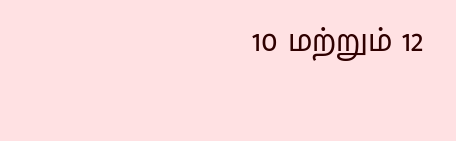10 மற்றும் 12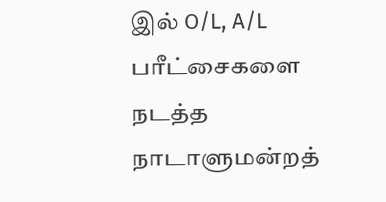இல் O/L, A/L பரீட்சைகளை நடத்த நாடாளுமன்றத்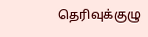தெரிவுக்குழு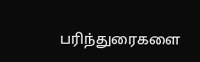பரிந்துரைகளை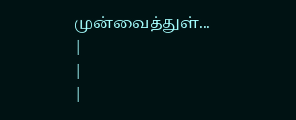முன்வைத்துள்...
|
|
|